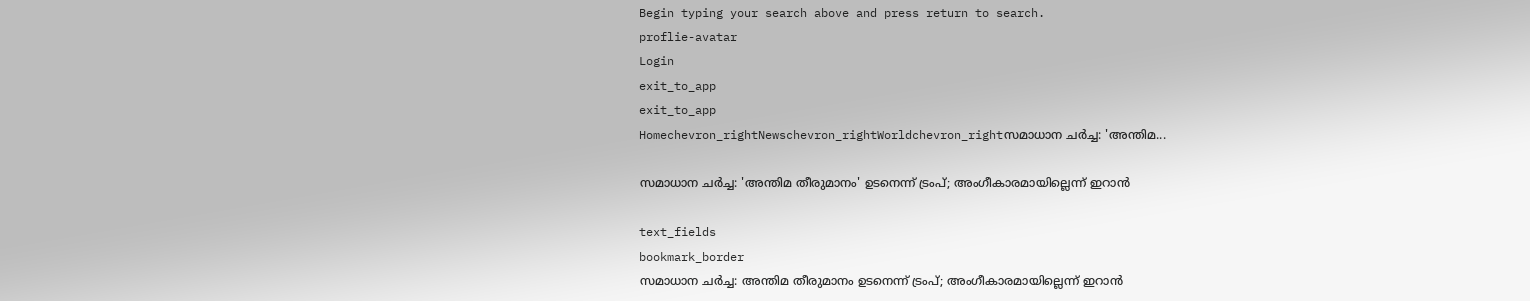Begin typing your search above and press return to search.
proflie-avatar
Login
exit_to_app
exit_to_app
Homechevron_rightNewschevron_rightWorldchevron_rightസമാധാന ചർച്ച: 'അന്തിമ...

സമാധാന ചർച്ച: 'അന്തിമ തീരുമാനം' ഉടനെന്ന് ട്രംപ്; അംഗീകാരമായില്ലെന്ന് ഇറാൻ

text_fields
bookmark_border
സമാധാന ചർച്ച: അന്തിമ തീരുമാനം ഉടനെന്ന് ട്രംപ്; അംഗീകാരമായില്ലെന്ന് ഇറാൻ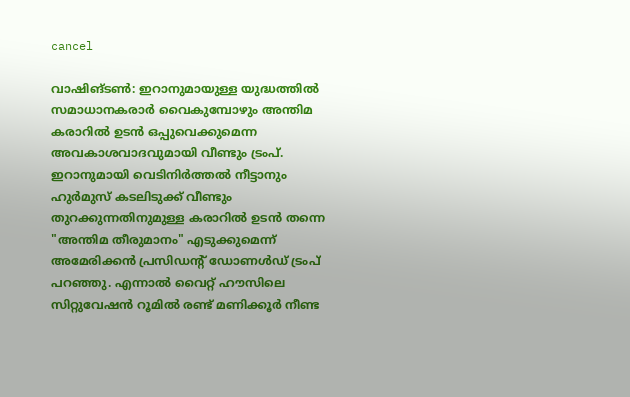cancel

വാഷിങ്ടൺ: ഇറാനുമായുള്ള യുദ്ധത്തിൽ സമാധാനകരാർ വൈകുമ്പോഴും അന്തിമ കരാറിൽ ഉടൻ ഒപ്പുവെക്കുമെന്ന അവകാശവാദവുമായി വീണ്ടും ട്രംപ്. ഇറാനുമായി വെടിനിർത്തൽ നീട്ടാനും ഹുർമുസ് കടലിടുക്ക് വീണ്ടും തുറക്കുന്നതിനുമുള്ള കരാറിൽ ഉടൻ തന്നെ "അന്തിമ തീരുമാനം" എടുക്കുമെന്ന് അമേരിക്കൻ പ്രസിഡന്റ് ഡോണൾഡ് ട്രംപ് പറഞ്ഞു. എന്നാൽ വൈറ്റ് ഹൗസിലെ സിറ്റുവേഷൻ റൂമിൽ രണ്ട് മണിക്കൂർ നീണ്ട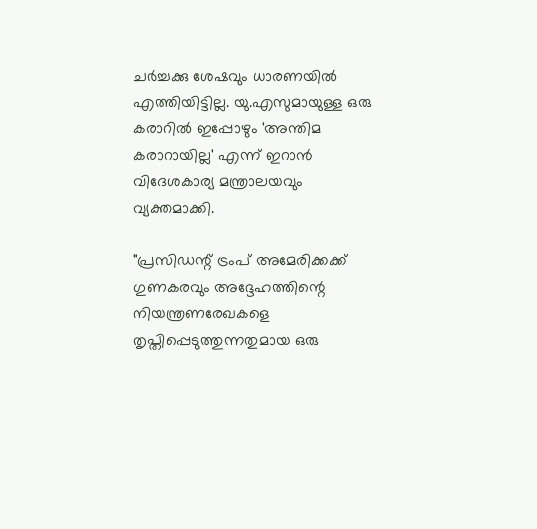ചർച്ചക്കു ശേഷവും ധാരണയിൽ എത്തിയിട്ടില്ല. യു.എസുമായുള്ള ഒരു കരാറിൽ ഇപ്പോഴും 'അന്തിമ കരാറായില്ല' എന്ന് ഇറാൻ വിദേശകാര്യ മന്ത്രാലയവും വ്യക്തമാക്കി.

"പ്രസിഡന്റ് ട്രംപ് അമേരിക്കക്ക് ഗുണകരവും അദ്ദേഹത്തിന്റെ നിയന്ത്രണരേഖകളെ തൃപ്തിപ്പെടുത്തുന്നതുമായ ഒരു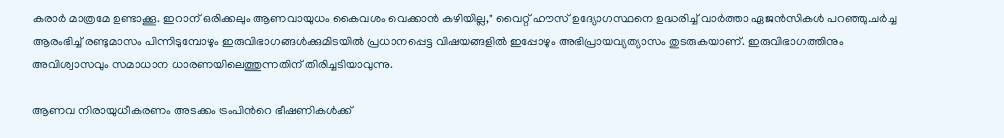കരാർ മാത്രമേ ഉണ്ടാക്കൂ. ഇറാന് ഒരിക്കലും ആണവായുധം കൈവശം വെക്കാൻ കഴിയില്ല," വൈറ്റ് ഹൗസ് ഉദ്യോഗസ്ഥനെ ഉദ്ധരിച്ച് വാർത്താ ഏജൻസികൾ പറഞ്ഞു.ചർച്ച ആരംഭിച്ച് രണ്ടുമാസം പിന്നിടുമ്പോഴും ഇരുവിഭാഗങ്ങൾക്കുമിടയിൽ പ്രധാനപ്പെട്ട വിഷയങ്ങളിൽ ഇപ്പോഴും അഭിപ്രായവ്യത്യാസം തുടരുകയാണ്. ഇരുവിഭാഗത്തിനും അവിശ്വാസവും സമാധാന ധാരണയിലെത്തുന്നതിന് തിരിച്ചടിയാവുന്നു.

ആണവ നിരായുധീകരണം അടക്കം ട്രംപിന്‍റെ ഭീഷണികൾക്ക്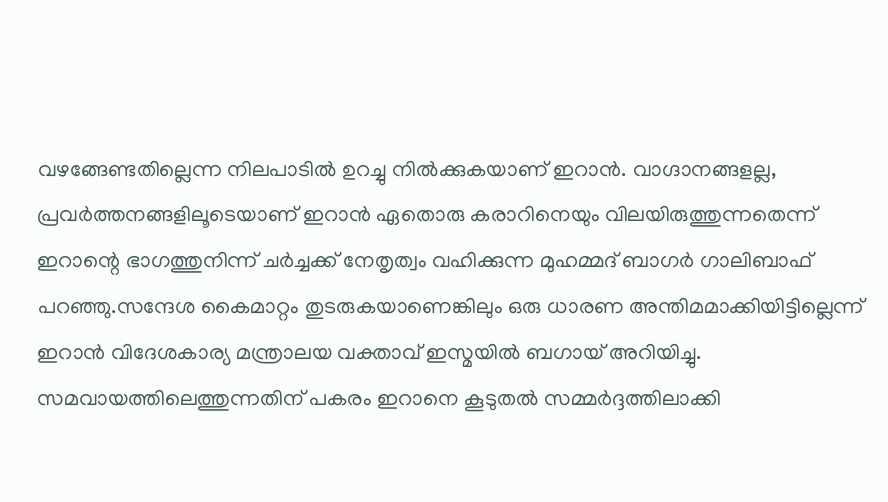വഴങ്ങേണ്ടതില്ലെന്ന നിലപാടിൽ ഉറച്ചു നിൽക്കുകയാണ് ഇറാൻ. വാഗ്ദാനങ്ങളല്ല, പ്രവർത്തനങ്ങളിലൂടെയാണ് ഇറാൻ ഏതൊരു കരാറിനെയും വിലയിരുത്തുന്നതെന്ന് ഇറാന്റെ ഭാഗത്തുനിന്ന് ചർച്ചക്ക് നേതൃത്വം വഹിക്കുന്ന മുഹമ്മദ് ബാഗർ ഗാലിബാഫ് പറഞ്ഞു.സന്ദേശ കൈമാറ്റം തുടരുകയാണെങ്കിലും ഒരു ധാരണ അന്തിമമാക്കിയിട്ടില്ലെന്ന് ഇറാൻ വിദേശകാര്യ മന്ത്രാലയ വക്താവ് ഇസ്മയിൽ ബഗായ് അറിയിച്ചു. സമവായത്തിലെത്തുന്നതിന് പകരം ഇറാനെ കൂടുതൽ സമ്മർദ്ദത്തിലാക്കി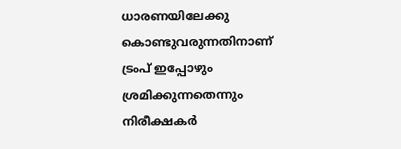ധാരണയിലേക്കു കൊണ്ടുവരുന്നതിനാണ് ട്രംപ് ഇപ്പോഴും ശ്രമിക്കുന്നതെന്നും നിരീക്ഷകർ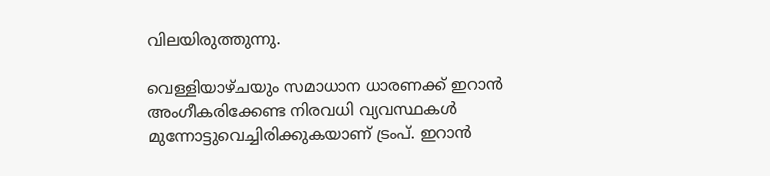വിലയിരുത്തുന്നു.

വെള്ളിയാഴ്ചയും സമാധാന ധാരണക്ക് ഇറാൻ അംഗീകരിക്കേണ്ട നിരവധി വ്യവസ്ഥകൾ മുന്നോട്ടുവെച്ചിരിക്കുകയാണ് ട്രംപ്. ഇറാൻ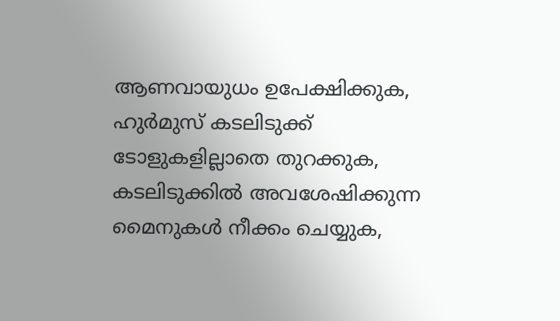ആണവായുധം ഉപേക്ഷിക്കുക, ഹുർമുസ് കടലിടുക്ക് ടോളുകളില്ലാതെ തുറക്കുക, കടലിടുക്കിൽ അവശേഷിക്കുന്ന മൈനുകൾ നീക്കം ചെയ്യുക,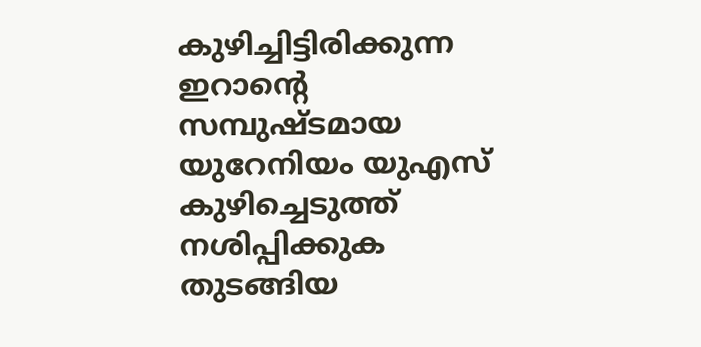കുഴിച്ചിട്ടിരിക്കുന്ന ഇറാന്റെ സമ്പുഷ്ടമായ യുറേനിയം യുഎസ് കുഴിച്ചെടുത്ത് നശിപ്പിക്കുക തുടങ്ങിയ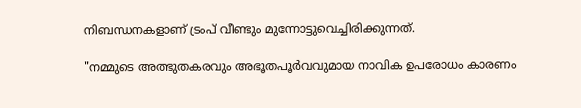നിബന്ധനകളാണ് ട്രംപ് വീണ്ടും മുന്നോട്ടുവെച്ചിരിക്കുന്നത്.

"നമ്മുടെ അത്ഭുതകരവും അഭൂതപൂർവവുമായ നാവിക ഉപരോധം കാരണം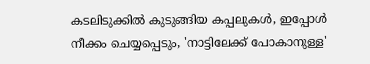കടലിടുക്കിൽ കുടുങ്ങിയ കപ്പലുകൾ, ഇപ്പോൾ നീക്കം ചെയ്യപ്പെടും, 'നാട്ടിലേക്ക് പോകാനുള്ള'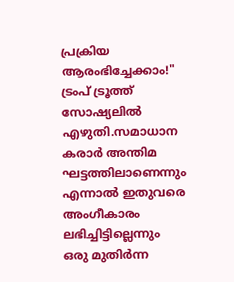പ്രക്രിയ ആരംഭിച്ചേക്കാം!" ട്രംപ് ട്രൂത്ത് സോഷ്യലിൽ എഴുതി.സമാധാന കരാർ അന്തിമ ഘട്ടത്തിലാണെന്നും എന്നാൽ ഇതുവരെ അംഗീകാരം ലഭിച്ചിട്ടില്ലെന്നും ഒരു മുതിർന്ന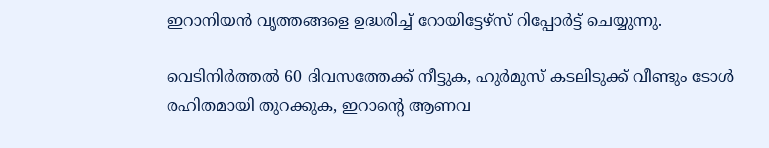ഇറാനിയൻ വൃത്തങ്ങളെ ഉദ്ധരിച്ച് റോയിട്ടേഴ്‌സ് റിപ്പോർട്ട് ചെയ്യുന്നു.

വെടിനിർത്തൽ 60 ദിവസത്തേക്ക് നീട്ടുക, ഹുർമുസ് കടലിടുക്ക് വീണ്ടും ടോൾ രഹിതമായി തുറക്കുക, ഇറാന്റെ ആണവ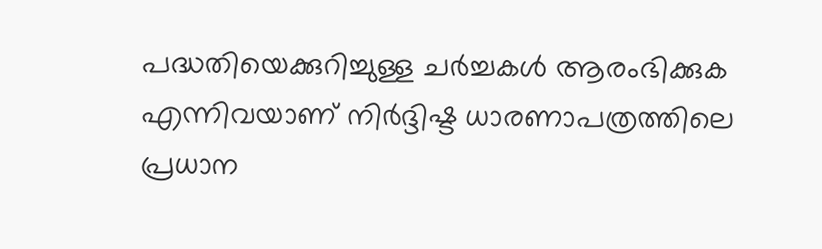പദ്ധതിയെക്കുറിച്ചുള്ള ചർച്ചകൾ ആരംഭിക്കുക എന്നിവയാണ് നിർദ്ദിഷ്ട ധാരണാപത്രത്തിലെ പ്രധാന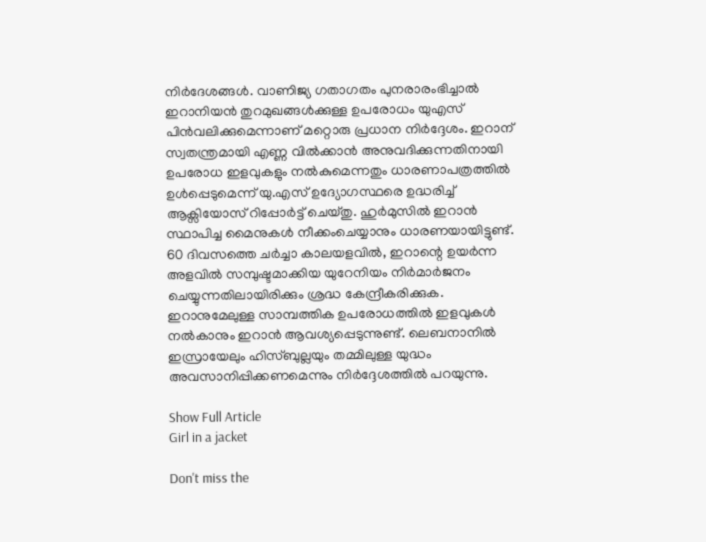നിർദേശങ്ങൾ. വാണിജ്യ ഗതാഗതം പുനരാരംഭിച്ചാൽ ഇറാനിയൻ തുറമുഖങ്ങൾക്കുള്ള ഉപരോധം യുഎസ് പിൻവലിക്കുമെന്നാണ് മറ്റൊരു പ്രധാന നിർദ്ദേശം. ഇറാന് സ്വതന്ത്രമായി എണ്ണ വിൽക്കാൻ അനുവദിക്കുന്നതിനായി ഉപരോധ ഇളവുകളും നൽകുമെന്നതും ധാരണാപത്രത്തിൽ ഉൾപ്പെടുമെന്ന് യു.എസ് ഉദ്യോഗസ്ഥരെ ഉദ്ധരിച്ച് ആക്സിയോസ് റിപ്പോർട്ട് ചെയ്തു. ഹുർമുസിൽ ഇറാൻ സ്ഥാപിച്ച മൈനുകൾ നീക്കംചെയ്യാനും ധാരണയായിട്ടുണ്ട്. 60 ദിവസത്തെ ചർച്ചാ കാലയളവിൽ, ഇറാന്റെ ഉയർന്ന അളവിൽ സമ്പുഷ്ടമാക്കിയ യുറേനിയം നിർമാർജനം ചെയ്യുന്നതിലായിരിക്കും ശ്രദ്ധ കേന്ദ്രീകരിക്കുക. ഇറാനുമേലുള്ള സാമ്പത്തിക ഉപരോധത്തിൽ ഇളവുകൾ നൽകാനും ഇറാൻ ആവശ്യപ്പെടുന്നുണ്ട്. ലെബനാനിൽ ഇസ്രായേലും ഹിസ്ബുല്ലയും തമ്മിലുള്ള യുദ്ധം അവസാനിപ്പിക്കണമെന്നും നിർദ്ദേശത്തിൽ പറയുന്നു.

Show Full Article
Girl in a jacket

Don't miss the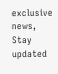exclusive news, Stay updated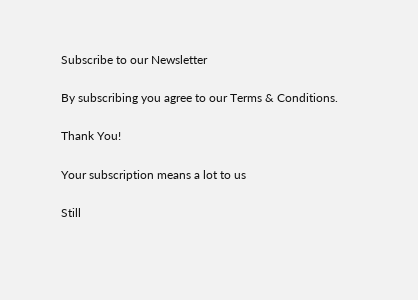Subscribe to our Newsletter

By subscribing you agree to our Terms & Conditions.

Thank You!

Your subscription means a lot to us

Still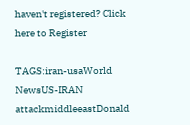haven't registered? Click here to Register

TAGS:iran-usaWorld NewsUS-IRAN attackmiddleeastDonald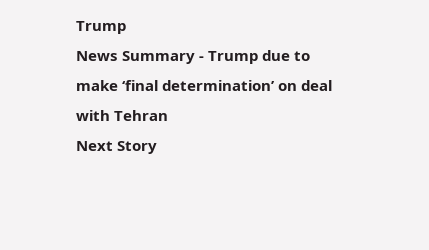Trump
News Summary - Trump due to make ‘final determination’ on deal with Tehran
Next Story